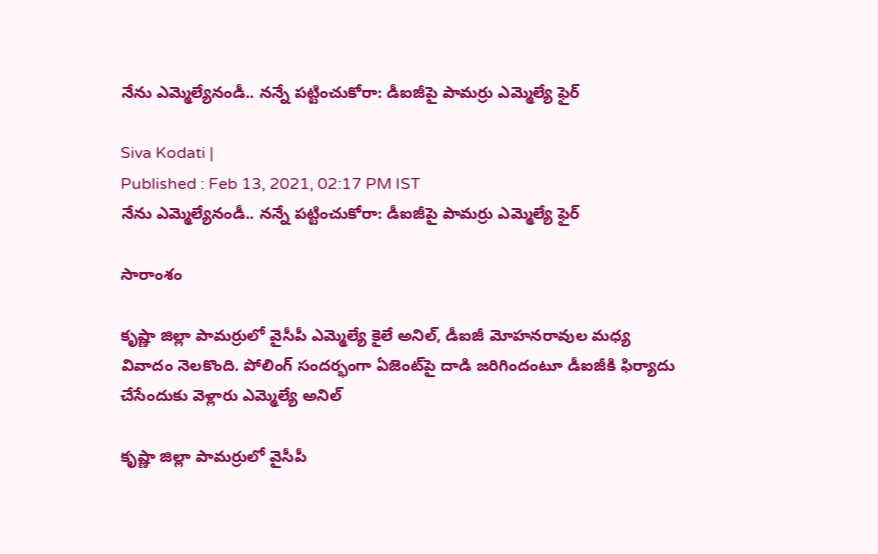నేను ఎమ్మెల్యేనండీ.. నన్నే పట్టించుకోరా: డీఐజీపై పామర్రు ఎమ్మెల్యే ఫైర్

Siva Kodati |
Published : Feb 13, 2021, 02:17 PM IST
నేను ఎమ్మెల్యేనండీ.. నన్నే పట్టించుకోరా: డీఐజీపై పామర్రు ఎమ్మెల్యే ఫైర్

సారాంశం

కృష్ణా జిల్లా పామర్రులో వైసీపీ ఎమ్మెల్యే కైలే అనిల్, డీఐజీ మోహనరావుల మధ్య వివాదం నెలకొంది. పోలింగ్ సందర్భంగా ఏజెంట్‌పై దాడి జరిగిందంటూ డీఐజీకి ఫిర్యాదు చేసేందుకు వెళ్లారు ఎమ్మెల్యే అనిల్

కృష్ణా జిల్లా పామర్రులో వైసీపీ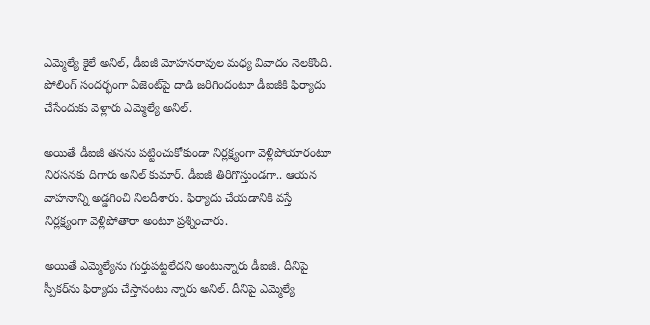ఎమ్మెల్యే కైలే అనిల్, డీఐజీ మోహనరావుల మధ్య వివాదం నెలకొంది. పోలింగ్ సందర్భంగా ఏజెంట్‌పై దాడి జరిగిందంటూ డీఐజీకి ఫిర్యాదు చేసేందుకు వెళ్లారు ఎమ్మెల్యే అనిల్.

అయితే డీఐజీ తనను పట్టించుకోకుండా నిర్లక్ష్యంగా వెళ్లిపోయారంటూ నిరసనకు దిగారు అనిల్ కుమార్. డీఐజీ తిరిగొస్తుండగా.. ఆయన వాహనాన్ని అడ్డగించి నిలదీశారు. ఫిర్యాదు చేయడానికి వస్తే నిర్లక్ష్యంగా వెళ్లిపోతారా అంటూ ప్రశ్నించారు.

అయితే ఎమ్మెల్యేను గుర్తుపట్టలేదని అంటున్నారు డీఐజీ. దీనిపై స్పీకర్‌ను ఫిర్యాదు చేస్తానంటు న్నారు అనిల్. దీనిపై ఎమ్మెల్యే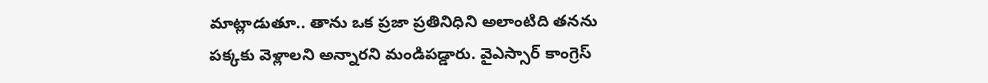మాట్లాడుతూ.. తాను ఒక ప్రజా ప్రతినిధిని అలాంటిది తనను పక్కకు వెళ్లాలని అన్నారని మండిపడ్డారు. వైఎస్సార్ కాంగ్రెస్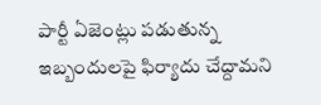పార్టీ ఏజెంట్లు పడుతున్న ఇబ్బందులపై ఫిర్యాదు చేద్దామని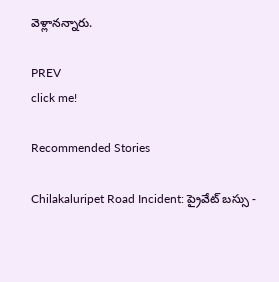వెళ్లానన్నారు.

PREV
click me!

Recommended Stories

Chilakaluripet Road Incident: ప్రైవేట్ బస్సు -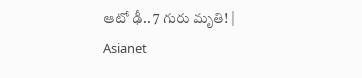ఆటో ఢీ.. 7 గురు మృతి! | Asianet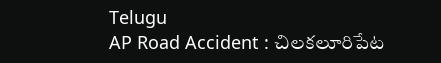Telugu
AP Road Accident : చిలకలూరిపేట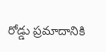రోడ్డు ప్రమాదానికి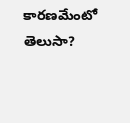కారణమేంటో తెలుసా?